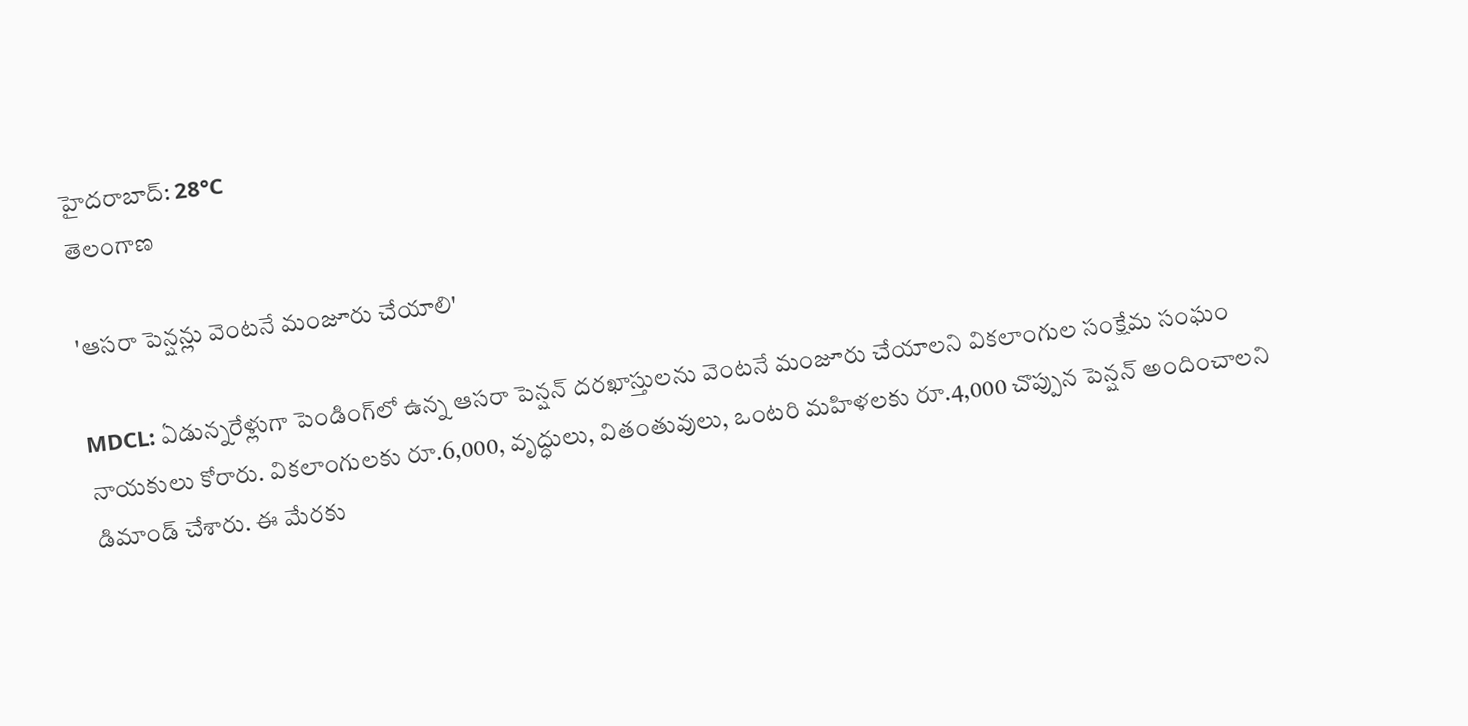హైదరాబాద్: 28°C
తెలంగాణ

'ఆసరా పెన్షన్లు వెంటనే మంజూరు చేయాలి'

MDCL: ఏడున్నరేళ్లుగా పెండింగ్‌లో ఉన్న ఆసరా పెన్షన్ దరఖాస్తులను వెంటనే మంజూరు చేయాలని వికలాంగుల సంక్షేమ సంఘం నాయకులు కోరారు. వికలాంగులకు రూ.6,000, వృద్ధులు, వితంతువులు, ఒంటరి మహిళలకు రూ.4,000 చొప్పున పెన్షన్ అందించాలని డిమాండ్ చేశారు. ఈ మేరకు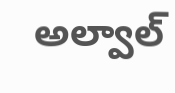అల్వాల్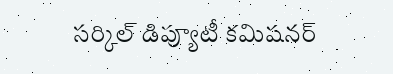సర్కిల్ డిప్యూటీ కమిషనర్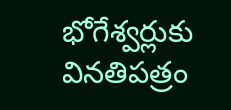భోగేశ్వర్లుకు వినతిపత్రం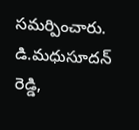సమర్పించారు. డి.మధుసూదన్‌ రెడ్డి,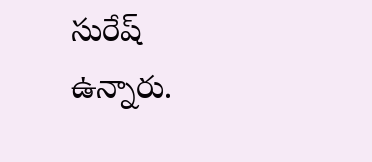సురేష్ ఉన్నారు.